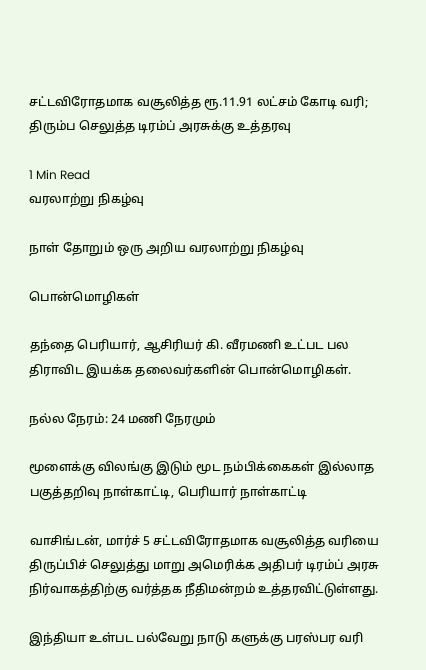சட்டவிரோதமாக வசூலித்த ரூ.11.91 லட்சம் கோடி வரி; திரும்ப செலுத்த டிரம்ப் அரசுக்கு உத்தரவு

1 Min Read
வரலாற்று நிகழ்வு

நாள் தோறும் ஒரு அறிய வரலாற்று நிகழ்வு

பொன்மொழிகள்

தந்தை பெரியார், ஆசிரியர் கி. வீரமணி உட்பட பல திராவிட இயக்க தலைவர்களின் பொன்மொழிகள்.

நல்ல நேரம்: 24 மணி நேரமும்

மூளைக்கு விலங்கு இடும் மூட நம்பிக்கைகள் இல்லாத பகுத்தறிவு நாள்காட்டி, பெரியார் நாள்காட்டி

வாசிங்டன், மார்ச் 5 சட்டவிரோதமாக வசூலித்த வரியை திருப்பிச் செலுத்து மாறு அமெரிக்க அதிபர் டிரம்ப் அரசு நிர்வாகத்திற்கு வர்த்தக நீதிமன்றம் உத்தரவிட்டுள்ளது.

இந்தியா உள்பட பல்வேறு நாடு களுக்கு பரஸ்பர வரி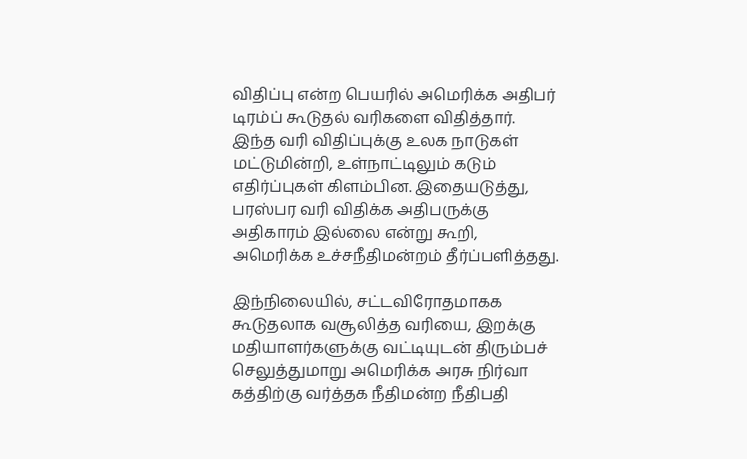விதிப்பு என்ற பெயரில் அமெரிக்க அதிபர் டிரம்ப் கூடுதல் வரிகளை விதித்தார். இந்த வரி விதிப்புக்கு உலக நாடுகள் மட்டுமின்றி, உள்நாட்டிலும் கடும் எதிர்ப்புகள் கிளம்பின. இதையடுத்து, பரஸ்பர வரி விதிக்க அதிபருக்கு அதிகாரம் இல்லை என்று கூறி, அமெரிக்க உச்சநீதிமன்றம் தீர்ப்பளித்தது.

இந்நிலையில், சட்டவிரோதமாகக கூடுதலாக வசூலித்த வரியை, இறக்கு மதியாளர்களுக்கு வட்டியுடன் திரும்பச் செலுத்துமாறு அமெரிக்க அரசு நிர்வா கத்திற்கு வர்த்தக நீதிமன்ற நீதிபதி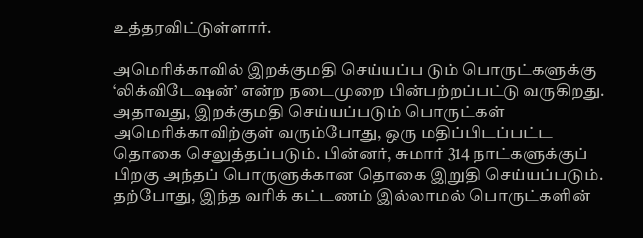உத்தரவிட்டுள்ளார்.

அமெரிக்காவில் இறக்குமதி செய்யப்ப டும் பொருட்களுக்கு ‘லிக்விடேஷன்’ என்ற நடைமுறை பின்பற்றப்பட்டு வருகிறது. அதாவது, இறக்குமதி செய்யப்படும் பொருட்கள் அமெரிக்காவிற்குள் வரும்போது, ஒரு மதிப்பிடப்பட்ட தொகை செலுத்தப்படும். பின்னர், சுமார் 314 நாட்களுக்குப் பிறகு அந்தப் பொருளுக்கான தொகை இறுதி செய்யப்படும். தற்போது, இந்த வரிக் கட்டணம் இல்லாமல் பொருட்களின்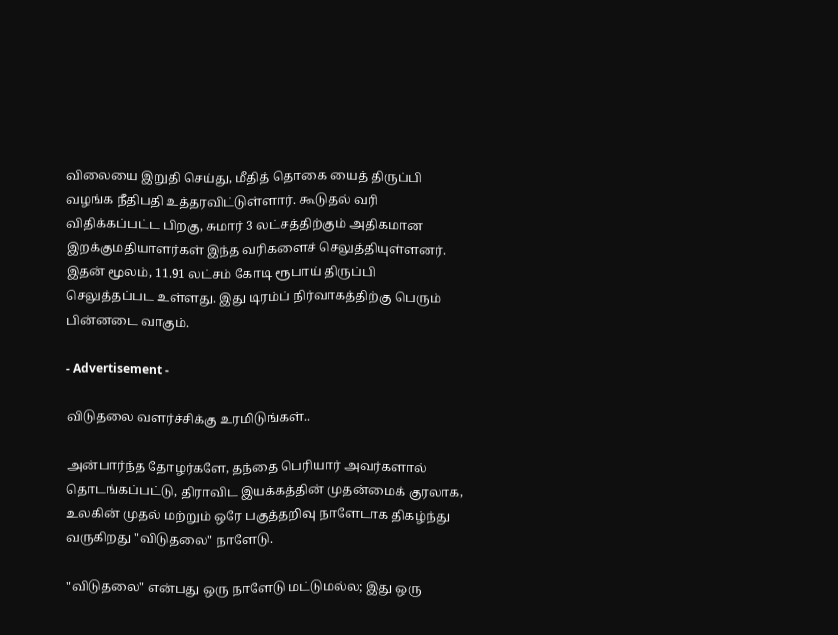விலையை இறுதி செய்து, மீதித் தொகை யைத் திருப்பி வழங்க நீதிபதி உத்தரவிட்டுள்ளார். கூடுதல் வரி விதிக்கப்பட்ட பிறகு, சுமார் 3 லட்சத்திற்கும் அதிகமான இறக்குமதியாளர்கள் இந்த வரிகளைச் செலுத்தியுள்ளனர். இதன் மூலம், 11.91 லட்சம் கோடி ரூபாய் திருப்பி செலுத்தப்பட உள்ளது. இது டிரம்ப் நிர்வாகத்திற்கு பெரும் பின்னடை வாகும்.

- Advertisement -

விடுதலை வளர்ச்சிக்கு உரமிடுங்கள்..

அன்பார்ந்த தோழர்களே, தந்தை பெரியார் அவர்களால் தொடங்கப்பட்டு, திராவிட இயக்கத்தின் முதன்மைக் குரலாக, உலகின் முதல் மற்றும் ஒரே பகுத்தறிவு நாளேடாக திகழ்ந்து வருகிறது "விடுதலை" நாளேடு.

"விடுதலை" என்பது ஒரு நாளேடு மட்டுமல்ல; இது ஒரு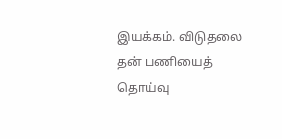இயக்கம். விடுதலை தன் பணியைத் தொய்வு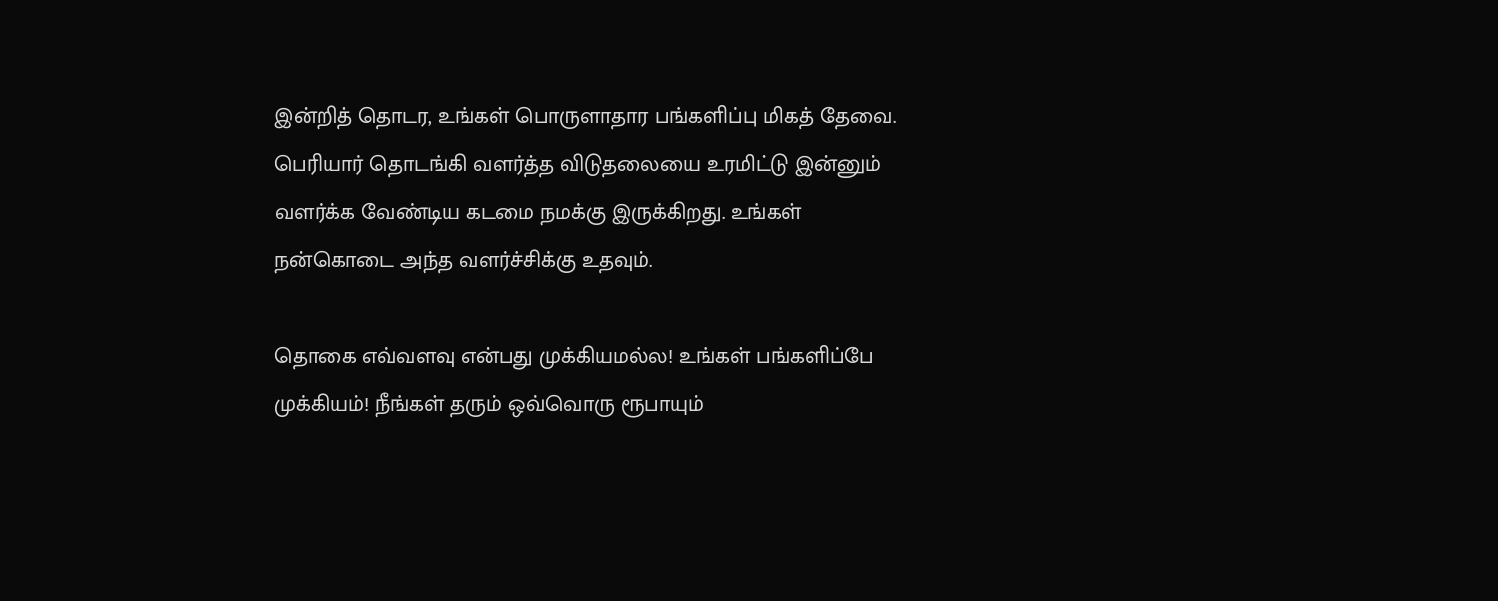இன்றித் தொடர, உங்கள் பொருளாதார பங்களிப்பு மிகத் தேவை. பெரியார் தொடங்கி வளர்த்த விடுதலையை உரமிட்டு இன்னும் வளர்க்க வேண்டிய கடமை நமக்கு இருக்கிறது. உங்கள் நன்கொடை அந்த வளர்ச்சிக்கு உதவும்.

தொகை எவ்வளவு என்பது முக்கியமல்ல! உங்கள் பங்களிப்பே முக்கியம்! நீங்கள் தரும் ஒவ்வொரு ரூபாயும்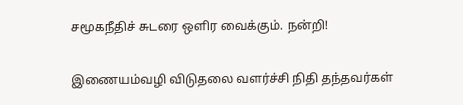சமூகநீதிச் சுடரை ஒளிர வைக்கும். நன்றி!

இணையம்வழி விடுதலை வளர்ச்சி நிதி தந்தவர்கள்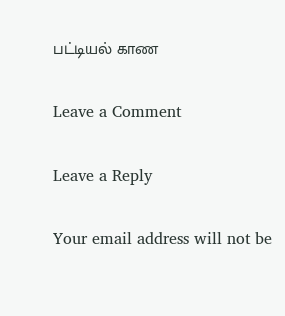பட்டியல் காண

Leave a Comment

Leave a Reply

Your email address will not be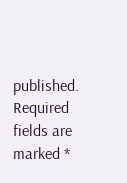published. Required fields are marked *